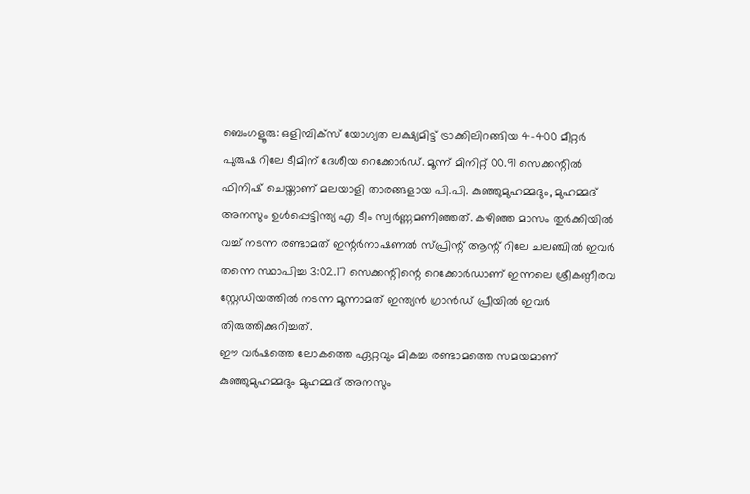ബെംഗളൂരു: ഒളിമ്പിക്സ് യോഗ്യത ലക്ഷ്യമിട്ട് ട്രാക്കിലിറങ്ങിയ 4-400 മീറ്റർ പുരുഷ റിലേ ടീമിന് ദേശീയ റെക്കോർഡ്. മൂന്ന് മിനിറ്റ് 00.91 സെക്കന്റിൽ ഫിനിഷ് ചെയ്താണ് മലയാളി താരങ്ങളായ പി.പി. കുഞ്ഞുമുഹമ്മദും, മുഹമ്മദ് അനസും ഉൾപ്പെട്ടിന്ത്യ എ ടീം സ്വർണ്ണമണിഞ്ഞത്. കഴിഞ്ഞ മാസം തുർക്കിയിൽ വച്ച് നടന്ന രണ്ടാമത് ഇന്റർനാഷണൽ സ്പ്രിന്റ് ആന്റ് റിലേ ചലഞ്ചിൽ ഇവർ തന്നെ സ്ഥാപിച്ച 3:02.17 സെക്കന്റിന്റെ റെക്കോർഡാണ് ഇന്നലെ ശ്രീകണ്ഠീരവ സ്റ്റേഡിയത്തിൽ നടന്ന മൂന്നാമത് ഇന്ത്യൻ ഗ്രാൻഡ് പ്രീയിൽ ഇവർ തിരുത്തിക്കുറിച്ചത്.
ഈ വർഷത്തെ ലോകത്തെ ഏറ്റവും മികച്ച രണ്ടാമത്തെ സമയമാണ് കുഞ്ഞുമുഹമ്മദും മുഹമ്മദ് അനസും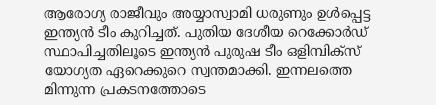ആരോഗ്യ രാജീവും അയ്യാസ്വാമി ധരുണും ഉൾപ്പെട്ട ഇന്ത്യൻ ടീം കുറിച്ചത്. പുതിയ ദേശീയ റെക്കോർഡ് സ്ഥാപിച്ചതിലൂടെ ഇന്ത്യൻ പുരുഷ ടീം ഒളിമ്പിക്സ് യോഗ്യത ഏറെക്കുറെ സ്വന്തമാക്കി. ഇന്നലത്തെ മിന്നുന്ന പ്രകടനത്തോടെ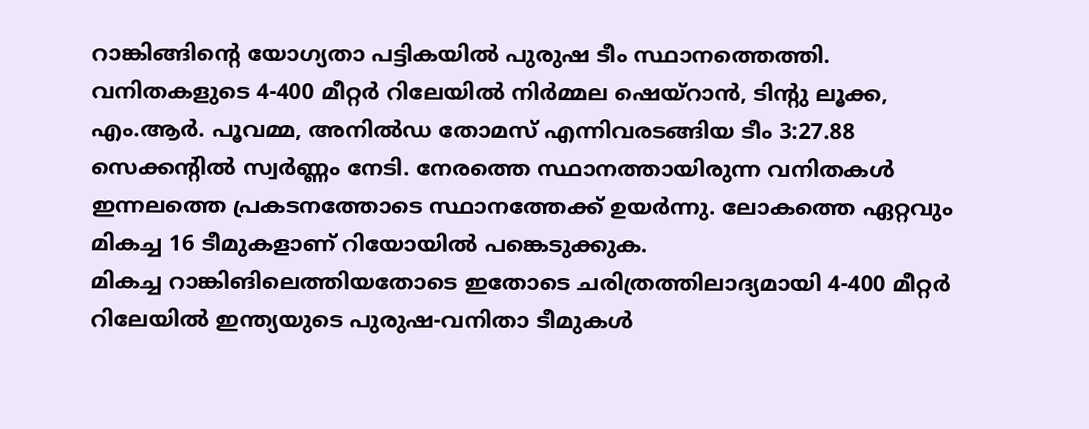റാങ്കിങ്ങിന്റെ യോഗ്യതാ പട്ടികയിൽ പുരുഷ ടീം സ്ഥാനത്തെത്തി.
വനിതകളുടെ 4-400 മീറ്റർ റിലേയിൽ നിർമ്മല ഷെയ്റാൻ, ടിന്റു ലൂക്ക, എം.ആർ. പൂവമ്മ, അനിൽഡ തോമസ് എന്നിവരടങ്ങിയ ടീം 3:27.88 സെക്കന്റിൽ സ്വർണ്ണം നേടി. നേരത്തെ സ്ഥാനത്തായിരുന്ന വനിതകൾ ഇന്നലത്തെ പ്രകടനത്തോടെ സ്ഥാനത്തേക്ക് ഉയർന്നു. ലോകത്തെ ഏറ്റവും മികച്ച 16 ടീമുകളാണ് റിയോയിൽ പങ്കെടുക്കുക.
മികച്ച റാങ്കിങിലെത്തിയതോടെ ഇതോടെ ചരിത്രത്തിലാദ്യമായി 4-400 മീറ്റർ റിലേയിൽ ഇന്ത്യയുടെ പുരുഷ-വനിതാ ടീമുകൾ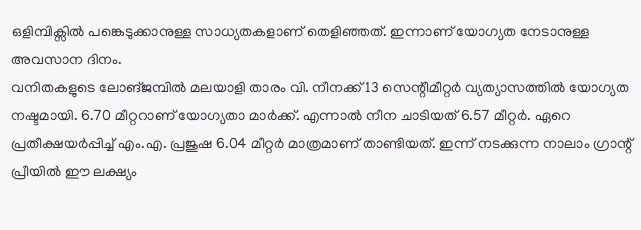ഒളിമ്പിക്സിൽ പങ്കെടുക്കാനുള്ള സാധ്യതകളാണ് തെളിഞ്ഞത്. ഇന്നാണ് യോഗ്യത നേടാനുള്ള അവസാന ദിനം.
വനിതകളുടെ ലോങ്ജമ്പിൽ മലയാളി താരം വി. നീനക്ക് 13 സെന്റീമീറ്റർ വ്യത്യാസത്തിൽ യോഗ്യത നഷ്ടമായി. 6.70 മീറ്ററാണ് യോഗ്യതാ മാർക്ക്. എന്നാൽ നീന ചാടിയത് 6.57 മീറ്റർ. ഏറെ പ്രതീക്ഷയർപ്പിച്ച് എം.എ. പ്രജുഷ 6.04 മീറ്റർ മാത്രമാണ് താണ്ടിയത്. ഇന്ന് നടക്കുന്ന നാലാം ഗ്രാന്റ് പ്രീയിൽ ഈ ലക്ഷ്യം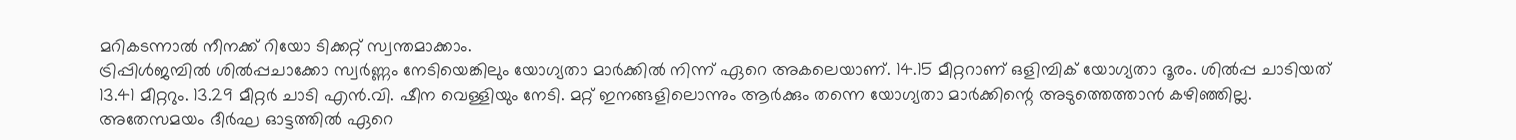മറികടന്നാൽ നീനക്ക് റിയോ ടിക്കറ്റ് സ്വന്തമാക്കാം.
ട്രിപ്പിൾജമ്പിൽ ശിൽപ്പചാക്കോ സ്വർണ്ണം നേടിയെങ്കിലും യോഗ്യതാ മാർക്കിൽ നിന്ന് ഏറെ അകലെയാണ്. 14.15 മീറ്ററാണ് ഒളിമ്പിക് യോഗ്യതാ ദൂരം. ശിൽപ്പ ചാടിയത് 13.41 മീറ്ററും. 13.29 മീറ്റർ ചാടി എൻ.വി. ഷീന വെള്ളിയും നേടി. മറ്റ് ഇനങ്ങളിലൊന്നും ആർക്കും തന്നെ യോഗ്യതാ മാർക്കിന്റെ അടുത്തെത്താൻ കഴിഞ്ഞില്ല. അതേസമയം ദീർഘ ഓട്ടത്തിൽ ഏറെ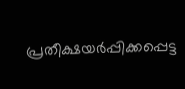പ്രതീക്ഷയർപ്പിക്കപ്പെട്ട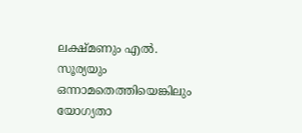ലക്ഷ്മണും എൽ. സൂര്യയും ഒന്നാമതെത്തിയെങ്കിലും യോഗ്യതാ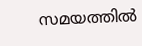സമയത്തിൽ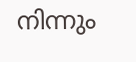നിന്നും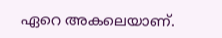ഏറെ അകലെയാണ്.